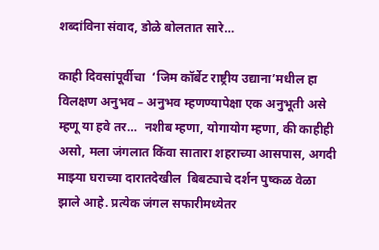शब्दांविना संवाद, डोळे बोलतात सारे…

काही दिवसांपूर्वीचा  ‘जिम कॉर्बेट राष्ट्रीय उद्याना’मधील हा विलक्षण अनुभव – अनुभव म्हणण्यापेक्षा एक अनुभूती असे म्हणू या हवे तर…  नशीब म्हणा, योगायोग म्हणा, की काहीही असो, मला जंगलात किंवा सातारा शहराच्या आसपास, अगदी माझ्या घराच्या दारातदेखील  बिबट्याचे दर्शन पुष्कळ वेळा झाले आहे. प्रत्येक जंगल सफारीमध्येतर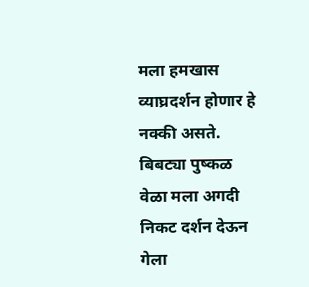मला हमखास व्याघ्रदर्शन होणार हे नक्की असते.  बिबट्या पुष्कळ वेळा मला अगदी निकट दर्शन देऊन गेला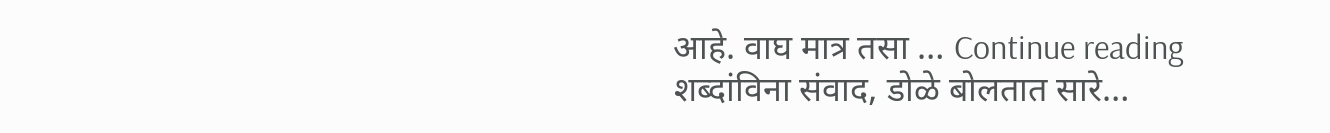आहे. वाघ मात्र तसा … Continue reading शब्दांविना संवाद, डोळे बोलतात सारे…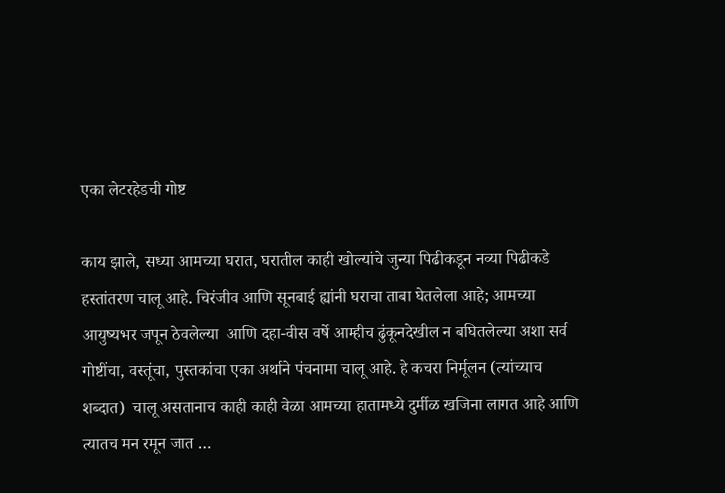एका लेटरहेडची गोष्ट

काय झाले, सध्या आमच्या घरात, घरातील काही खोल्यांचे जुन्या पिढीकडून नव्या पिढीकडे हस्तांतरण चालू आहे. चिरंजीव आणि सूनबाई ह्यांनी घराचा ताबा घेतलेला आहे; आमच्या आयुष्यभर जपून ठेवलेल्या  आणि दहा-वीस वर्षे आम्हीच ढुंकूनदेखील न बघितलेल्या अशा सर्व गोष्टींचा, वस्तूंचा, पुस्तकांचा एका अर्थाने पंचनामा चालू आहे. हे कचरा निर्मूलन (त्यांच्याच  शब्दात)  चालू असतानाच काही काही वेळा आमच्या हातामध्ये दुर्मीळ खजिना लागत आहे आणि त्यातच मन रमून जात …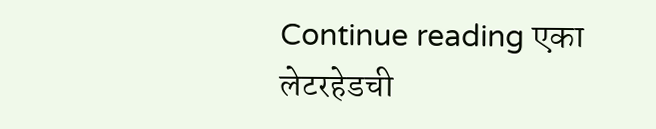Continue reading एका लेटरहेडची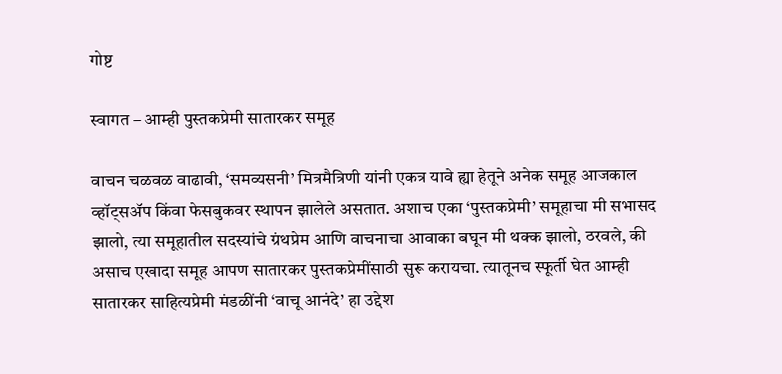गोष्ट

स्वागत – आम्ही पुस्तकप्रेमी सातारकर समूह

वाचन चळवळ वाढावी, ‘समव्यसनी’ मित्रमैत्रिणी यांनी एकत्र यावे ह्या हेतूने अनेक समूह आजकाल व्हॉट्सॲप किंवा फेसबुकवर स्थापन झालेले असतात. अशाच एका ‘पुस्तकप्रेमी’ समूहाचा मी सभासद झालो, त्या समूहातील सदस्यांचे ग्रंथप्रेम आणि वाचनाचा आवाका बघून मी थक्क झालो, ठरवले, की असाच एखादा समूह आपण सातारकर पुस्तकप्रेमींसाठी सुरू करायचा. त्यातूनच स्फूर्ती घेत आम्ही सातारकर साहित्यप्रेमी मंडळींनी ‘वाचू आनंदे’ हा उद्देश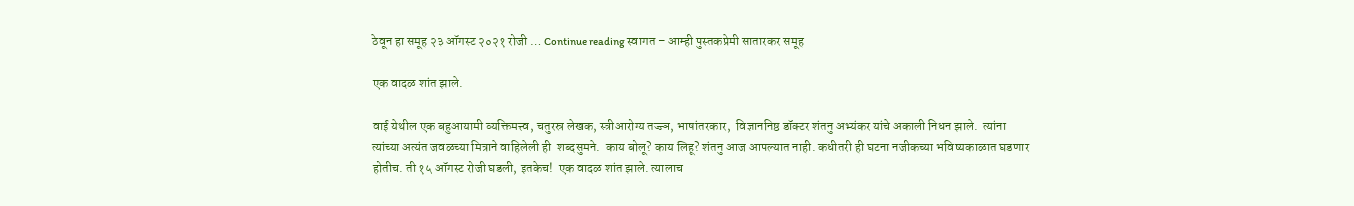ठेवून हा समूह २३ ऑगस्ट २०२१ रोजी … Continue reading स्वागत – आम्ही पुस्तकप्रेमी सातारकर समूह

एक वादळ शांत झाले.

वाई येथील एक बहुआयामी व्यक्तिमत्त्व, चतुरस्र लेखक, स्त्रीआरोग्य तज्ज्ञ, भाषांतरकार,  विज्ञाननिष्ठ डॉक्टर शंतनु अभ्यंकर यांचे अकाली निधन झाले.  त्यांना त्यांच्या अत्यंत जवळच्या मित्राने वाहिलेली ही  शब्दसुमने.  काय बोलू? काय लिहू? शंतनु आज आपल्यात नाही. कधीतरी ही घटना नजीकच्या भविष्यकाळात घडणार होतीच. ती १५ ऑगस्ट रोजी घडली, इतकेच!  एक वादळ शांत झाले. त्यालाच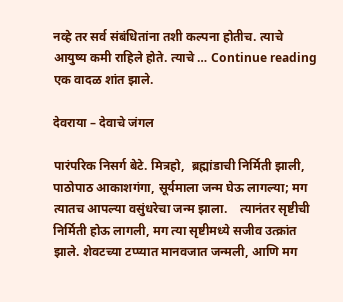नव्हे तर सर्व संबंधितांना तशी कल्पना होतीच. त्याचे आयुष्य कमी राहिले होते. त्याचे … Continue reading एक वादळ शांत झाले.

देवराया – देवाचे जंगल

पारंपरिक निसर्ग बेटे. मित्रहो,  ब्रह्मांडाची निर्मिती झाली,  पाठोपाठ आकाशगंगा, सूर्यमाला जन्म घेऊ लागल्या; मग त्यातच आपल्या वसुंधरेचा जन्म झाला.    त्यानंतर सृष्टीची निर्मिती होऊ लागली, मग त्या सृष्टीमध्ये सजीव उत्क्रांत झाले. शेवटच्या टप्प्यात मानवजात जन्मली, आणि मग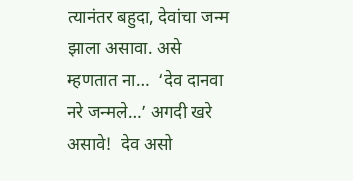त्यानंतर बहुदा, देवांचा जन्म झाला असावा. असे म्हणतात ना…  ‘देव दानवा नरे जन्मले…’ अगदी खरे असावे!  देव असो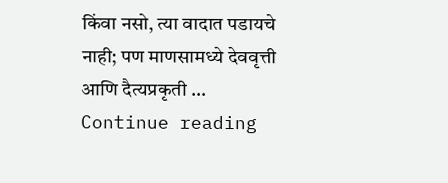किंवा नसो, त्या वादात पडायचे नाही; पण माणसामध्ये देववृत्ती आणि दैत्यप्रकृती … Continue reading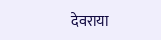देवराया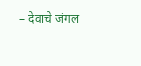– देवाचे जंगल